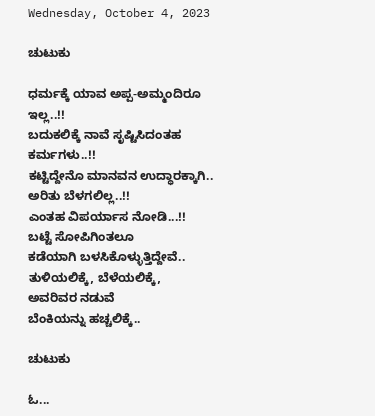Wednesday, October 4, 2023

ಚುಟುಕು

ಧರ್ಮಕ್ಕೆ ಯಾವ ಅಪ್ಪ-ಅಮ್ಮಂದಿರೂ
ಇಲ್ಲ..!!
ಬದುಕಲಿಕ್ಕೆ ನಾವೆ ಸೃಷ್ಟಿಸಿದಂತಹ
ಕರ್ಮಗಳು..!!
ಕಟ್ಟಿದ್ದೇನೊ ಮಾನವನ ಉದ್ಧಾರಕ್ಕಾಗಿ..
ಅರಿತು ಬೆಳಗಲಿಲ್ಲ..!!
ಎಂತಹ ವಿಪರ್ಯಾಸ ನೋಡಿ...!!
ಬಟ್ಟೆ ಸೋಪಿಗಿಂತಲೂ
ಕಡೆಯಾಗಿ ಬಳಸಿಕೊಳ್ಳುತ್ತಿದ್ದೇವೆ..
ತುಳಿಯಲಿಕ್ಕೆ, ಬೆಳೆಯಲಿಕ್ಕೆ,
ಅವರಿವರ ನಡುವೆ
ಬೆಂಕಿಯನ್ನು ಹಚ್ಚಲಿಕ್ಕೆ..

ಚುಟುಕು

ಓ...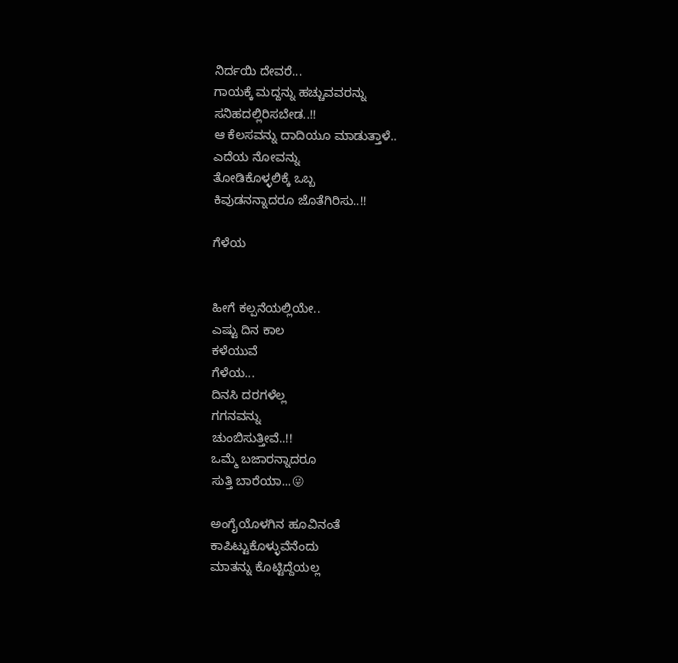ನಿರ್ದಯಿ ದೇವರೆ...
ಗಾಯಕ್ಕೆ ಮದ್ದನ್ನು ಹಚ್ಚುವವರನ್ನು
ಸನಿಹದಲ್ಲಿರಿಸಬೇಡ..!!
ಆ ಕೆಲಸವನ್ನು ದಾದಿಯೂ ಮಾಡುತ್ತಾಳೆ..
ಎದೆಯ ನೋವನ್ನು
ತೋಡಿಕೊಳ್ಳಲಿಕ್ಕೆ ಒಬ್ಬ
ಕಿವುಡನನ್ನಾದರೂ ಜೊತೆಗಿರಿಸು..!!

ಗೆಳೆಯ


ಹೀಗೆ ಕಲ್ಪನೆಯಲ್ಲಿಯೇ..
ಎಷ್ಟು ದಿನ ಕಾಲ
ಕಳೆಯುವೆ
ಗೆಳೆಯ...
ದಿನಸಿ ದರಗಳೆಲ್ಲ
ಗಗನವನ್ನು
ಚುಂಬಿಸುತ್ತೀವೆ..!!
ಒಮ್ಮೆ ಬಜಾರನ್ನಾದರೂ
ಸುತ್ತಿ ಬಾರೆಯಾ...😜

ಅಂಗೈಯೊಳಗಿನ ಹೂವಿನಂತೆ
ಕಾಪಿಟ್ಟುಕೊಳ್ಳುವೆನೆಂದು
ಮಾತನ್ನು ಕೊಟ್ಟಿದ್ದೆಯಲ್ಲ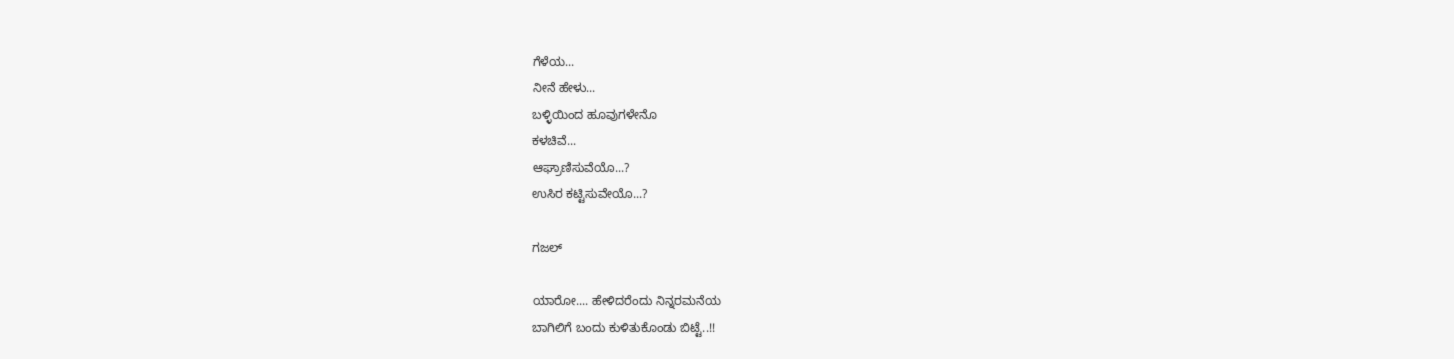ಗೆಳೆಯ...
ನೀನೆ ಹೇಳು...
ಬಳ್ಳಿಯಿಂದ ಹೂವುಗಳೇನೊ
ಕಳಚಿವೆ...
ಆಘ್ರಾಣಿಸುವೆಯೊ...?
ಉಸಿರ ಕಟ್ಟಿಸುವೇಯೊ...?

ಗಜಲ್

ಯಾರೋ.... ಹೇಳಿದರೆಂದು ನಿನ್ನರಮನೆಯ
ಬಾಗಿಲಿಗೆ ಬಂದು ಕುಳಿತುಕೊಂಡು ಬಿಟ್ಟೆ..!!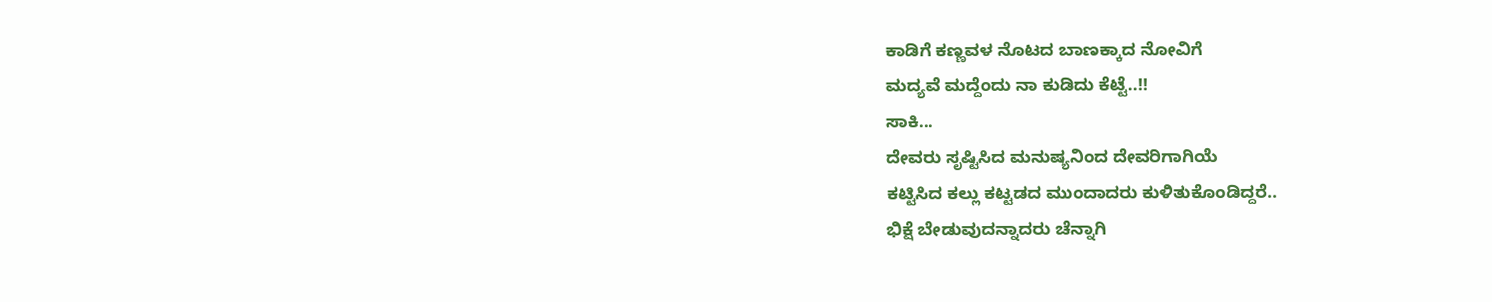ಕಾಡಿಗೆ ಕಣ್ಣವಳ ನೊಟದ ಬಾಣಕ್ಕಾದ ನೋವಿಗೆ
ಮದ್ಯವೆ ಮದ್ದೆಂದು ನಾ ಕುಡಿದು ಕೆಟ್ಟೆ..!!
ಸಾಕಿ...
ದೇವರು ಸೃಷ್ಟಿಸಿದ ಮನುಷ್ಯನಿಂದ ದೇವರಿಗಾಗಿಯೆ
ಕಟ್ಟಿಸಿದ ಕಲ್ಲು ಕಟ್ಟಡದ ಮುಂದಾದರು ಕುಳಿತುಕೊಂಡಿದ್ದರೆ..
ಭಿಕ್ಷೆ ಬೇಡುವುದನ್ನಾದರು ಚೆನ್ನಾಗಿ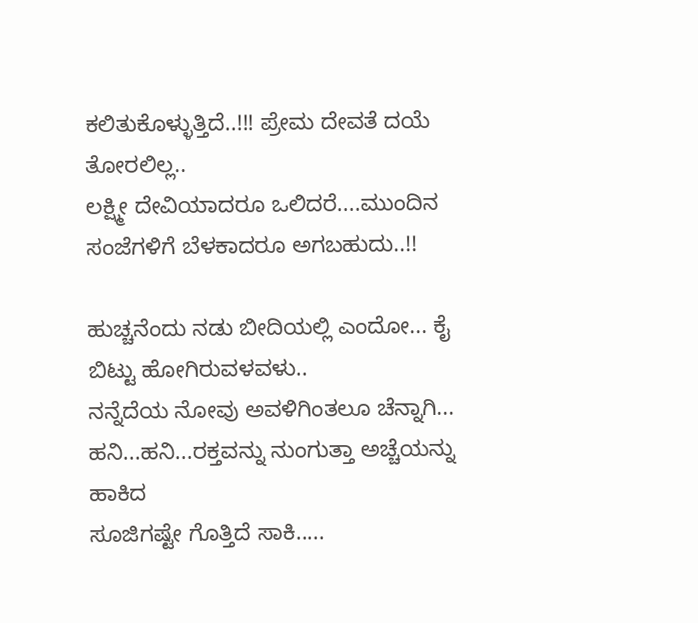ಕಲಿತುಕೊಳ್ಳುತ್ತಿದೆ..!!! ಪ್ರೇಮ ದೇವತೆ ದಯೆ ತೋರಲಿಲ್ಲ..
ಲಕ್ಷ್ಮೀ ದೇವಿಯಾದರೂ ಒಲಿದರೆ....ಮುಂದಿನ
ಸಂಜೆಗಳಿಗೆ ಬೆಳಕಾದರೂ ಅಗಬಹುದು..!!

ಹುಚ್ಚನೆಂದು ನಡು‌ ಬೀದಿಯಲ್ಲಿ ಎಂದೋ... ಕೈ
ಬಿಟ್ಟು ಹೋಗಿರುವಳವಳು..
ನನ್ನೆದೆಯ ನೋವು ಅವಳಿಗಿಂತಲೂ ಚೆನ್ನಾಗಿ...
ಹನಿ...ಹನಿ...ರಕ್ತವನ್ನು ನುಂಗುತ್ತಾ ಅಚ್ಚೆಯನ್ನು ಹಾಕಿದ
ಸೂಜಿಗಷ್ಟೇ ಗೊತ್ತಿದೆ ಸಾಕಿ.....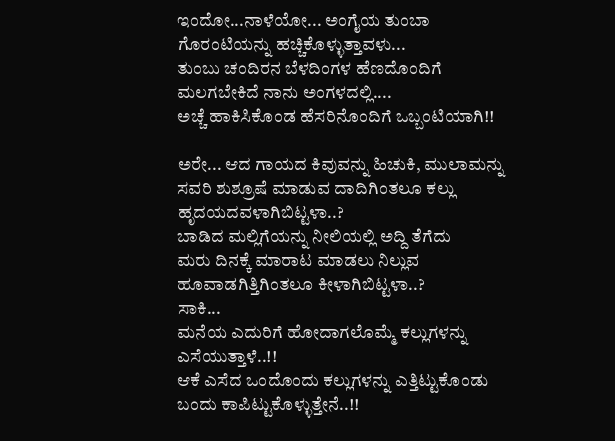ಇಂದೋ...ನಾಳೆಯೋ... ಅಂಗೈಯ ತುಂಬಾ
ಗೊರಂಟಿಯನ್ನು ಹಚ್ಚಿಕೊಳ್ಳುತ್ತಾವಳು...
ತುಂಬು ಚಂದಿರನ ಬೆಳದಿಂಗಳ ಹೆಣದೊಂದಿಗೆ
ಮಲಗಬೇಕಿದೆ ನಾನು ಅಂಗಳದಲ್ಲಿ....
ಅಚ್ಚೆ ಹಾಕಿಸಿಕೊಂಡ ಹೆಸರಿನೊಂದಿಗೆ ಒಬ್ಬಂಟಿಯಾಗಿ!!

ಅರೇ... ಆದ ಗಾಯದ ಕಿವುವನ್ನು ಹಿಚುಕಿ, ಮುಲಾಮನ್ನು
ಸವರಿ ಶುಶ್ರೂಷೆ ಮಾಡುವ ದಾದಿಗಿಂತಲೂ ಕಲ್ಲು
ಹೃದಯದವಳಾಗಿಬಿಟ್ಟಳಾ..?
ಬಾಡಿದ ಮಲ್ಲಿಗೆಯನ್ನು ನೀಲಿಯಲ್ಲಿ ಅದ್ದಿ ತೆಗೆದು
ಮರು ದಿನಕ್ಕೆ ಮಾರಾಟ ಮಾಡಲು ನಿಲ್ಲುವ ಹೂವಾಡಗಿತ್ತಿಗಿಂತಲೂ ಕೀಳಾಗಿಬಿಟ್ಟಳಾ..?
ಸಾಕಿ...
ಮನೆಯ ಎದುರಿಗೆ ಹೋದಾಗಲೊಮ್ಮೆ ಕಲ್ಲುಗಳನ್ನು
ಎಸೆಯುತ್ತಾಳೆ..!!
ಆಕೆ ಎಸೆದ ಒಂದೊಂದು ಕಲ್ಲುಗಳನ್ನು ಎತ್ತಿಟ್ಟುಕೊಂಡು
ಬಂದು ಕಾಪಿಟ್ಟುಕೊಳ್ಳುತ್ತೇನೆ..!!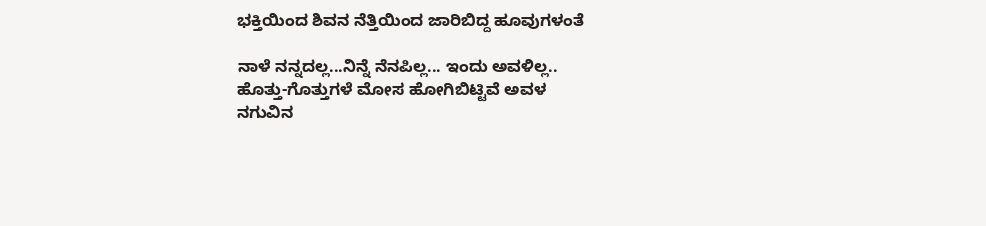ಭಕ್ತಿಯಿಂದ ಶಿವನ ನೆತ್ತಿಯಿಂದ ಜಾರಿಬಿದ್ದ ಹೂವುಗಳಂತೆ

ನಾಳೆ ನನ್ನದಲ್ಲ...ನಿನ್ನೆ ನೆನಪಿಲ್ಲ... ಇಂದು ಅವಳಿಲ್ಲ..
ಹೊತ್ತು-ಗೊತ್ತುಗಳೆ ಮೋಸ ಹೋಗಿಬಿಟ್ಟಿವೆ ಅವಳ
ನಗುವಿನ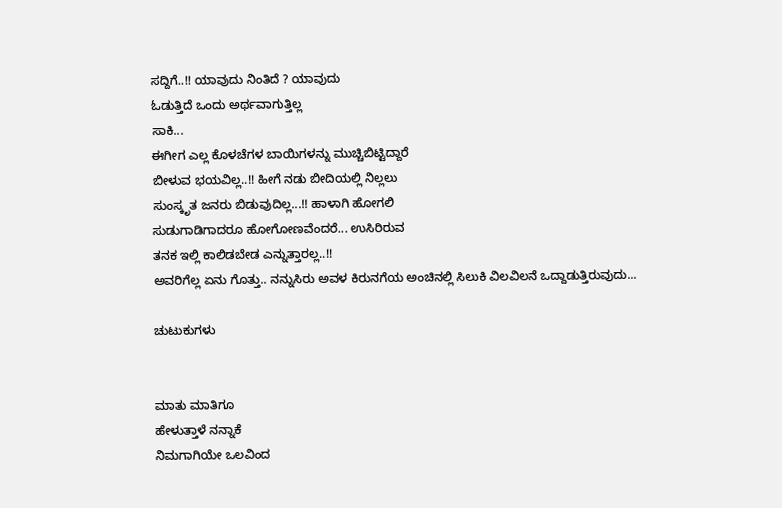ಸದ್ದಿಗೆ..!! ಯಾವುದು ನಿಂತಿದೆ ? ಯಾವುದು
ಓಡುತ್ತಿದೆ ಒಂದು ಅರ್ಥವಾಗುತ್ತಿಲ್ಲ
ಸಾಕಿ...
ಈಗೀಗ ಎಲ್ಲ ಕೊಳಚೆಗಳ ಬಾಯಿಗಳನ್ನು ಮುಚ್ಚಿಬಿಟ್ಟಿದ್ದಾರೆ
ಬೀಳುವ ಭಯವಿಲ್ಲ..!! ಹೀಗೆ ನಡು ಬೀದಿಯಲ್ಲಿ ನಿಲ್ಲಲು
ಸುಂಸ್ಕೃತ ಜನರು ಬಿಡುವುದಿಲ್ಲ...!! ಹಾಳಾಗಿ ಹೋಗಲಿ
ಸುಡುಗಾಡಿಗಾದರೂ ಹೋಗೋಣವೆಂದರೆ... ಉಸಿರಿರುವ
ತನಕ ಇಲ್ಲಿ ಕಾಲಿಡಬೇಡ ಎನ್ನುತ್ತಾರಲ್ಲ..!!
ಅವರಿಗೆಲ್ಲ ಏನು ಗೊತ್ತು.. ನನ್ನುಸಿರು ಅವಳ ಕಿರುನಗೆಯ ಅಂಚಿನಲ್ಲಿ ಸಿಲುಕಿ ವಿಲವಿಲನೆ ಒದ್ದಾಡುತ್ತಿರುವುದು...

ಚುಟುಕುಗಳು


ಮಾತು ಮಾತಿಗೂ
ಹೇಳುತ್ತಾಳೆ ನನ್ನಾಕೆ
ನಿಮಗಾಗಿಯೇ ಒಲವಿಂದ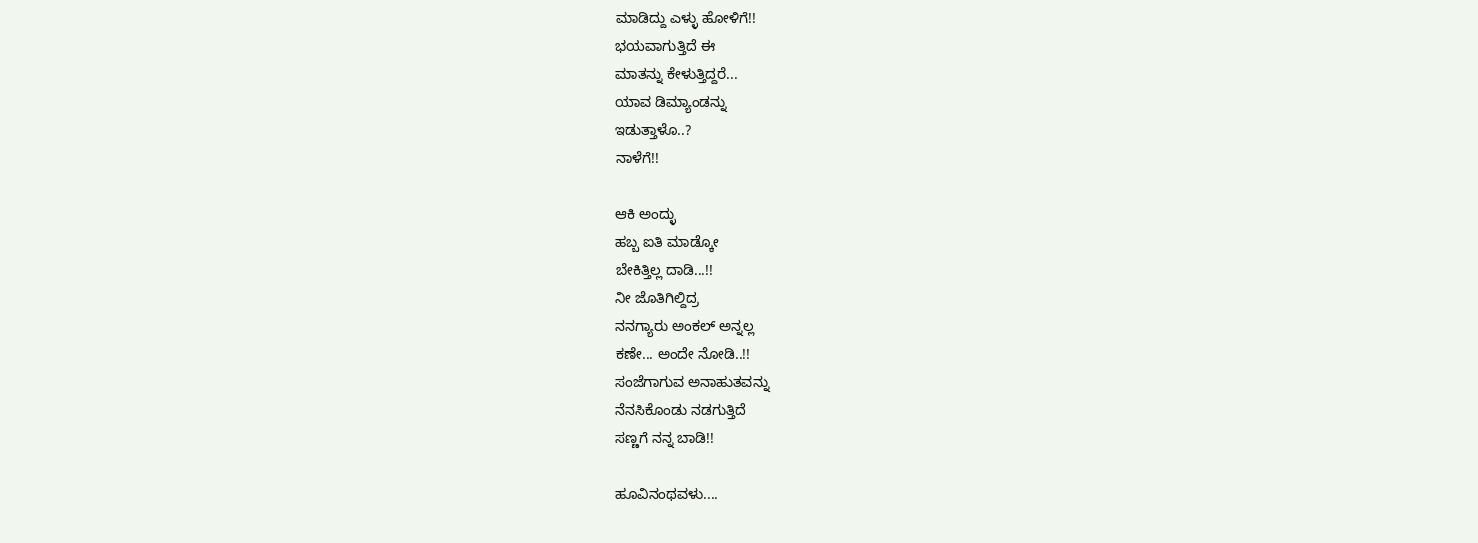ಮಾಡಿದ್ದು ಎಳ್ಳು ಹೋಳಿಗೆ!!
ಭಯವಾಗುತ್ತಿದೆ ಈ
ಮಾತನ್ನು ಕೇಳುತ್ತಿದ್ದರೆ...
ಯಾವ ಡಿಮ್ಯಾಂಡನ್ನು
ಇಡುತ್ತಾಳೊ..?
ನಾಳೆಗೆ!!

ಆಕಿ ಅಂದ್ಳು
ಹಬ್ಬ ಐತಿ ಮಾಡ್ಕೋ
ಬೇಕಿತ್ತಿಲ್ಲ ದಾಡಿ...!!
ನೀ ಜೊತಿಗಿಲ್ದಿದ್ರ
ನನಗ್ಯಾರು ಅಂಕಲ್ ಅನ್ನಲ್ಲ
ಕಣೇ... ಅಂದೇ ನೋಡಿ..!!
ಸಂಜೆಗಾಗುವ ಅನಾಹುತವನ್ನು
ನೆನಸಿಕೊಂಡು ನಡಗುತ್ತಿದೆ
ಸಣ್ಣಗೆ ನನ್ನ ಬಾಡಿ!!

ಹೂವಿನಂಥವಳು....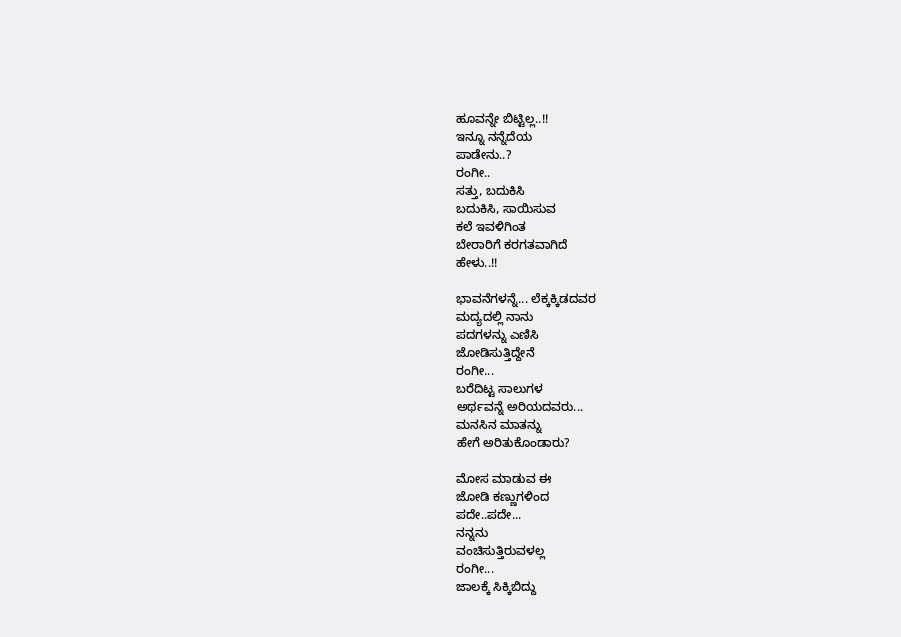ಹೂವನ್ನೇ ಬಿಟ್ಟಿಲ್ಲ..!!
ಇನ್ನೂ ನನ್ನೆದೆಯ
ಪಾಡೇನು..?
ರಂಗೀ..
ಸತ್ತು, ಬದುಕಿಸಿ
ಬದುಕಿಸಿ, ಸಾಯಿಸುವ
ಕಲೆ ಇವಳಿಗಿಂತ
ಬೇರಾರಿಗೆ ಕರಗತವಾಗಿದೆ
ಹೇಳು..!!

ಭಾವನೆಗಳನ್ನೆ... ಲೆಕ್ಕಕ್ಕಿಡದವರ
ಮದ್ಯದಲ್ಲಿ ನಾನು
ಪದಗಳನ್ನು ಎಣಿಸಿ
ಜೋಡಿಸುತ್ತಿದ್ದೇನೆ
ರಂಗೀ...
ಬರೆದಿಟ್ಟ ಸಾಲುಗಳ
ಅರ್ಥವನ್ನೆ ಅರಿಯದವರು...
ಮನಸಿನ ಮಾತನ್ನು
ಹೇಗೆ ಅರಿತುಕೊಂಡಾರು?

ಮೋಸ ಮಾಡುವ ಈ
ಜೋಡಿ ಕಣ್ಣುಗಳಿಂದ
ಪದೇ..ಪದೇ...
ನನ್ನನು
ವಂಚಿಸುತ್ತಿರುವಳಲ್ಲ
ರಂಗೀ...
ಜಾಲಕ್ಕೆ ಸಿಕ್ಕಿಬಿದ್ದು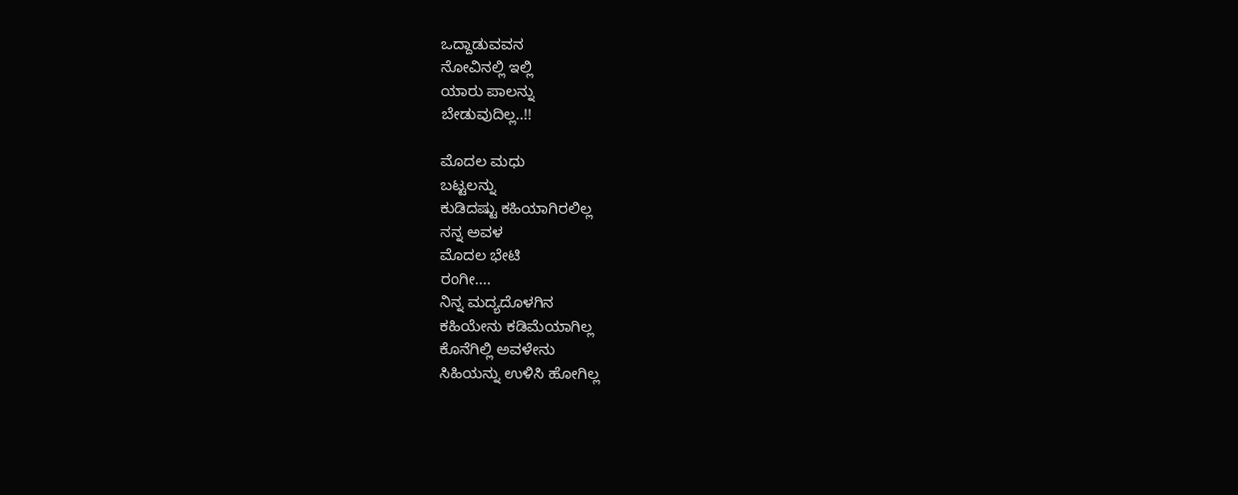ಒದ್ದಾಡುವವನ
ನೋವಿನಲ್ಲಿ ಇಲ್ಲಿ
ಯಾರು ಪಾಲನ್ನು
ಬೇಡುವುದಿಲ್ಲ..!!

ಮೊದಲ ಮಧು
ಬಟ್ಟಲನ್ನು
ಕುಡಿದಷ್ಟು ಕಹಿಯಾಗಿರಲಿಲ್ಲ
ನನ್ನ ಅವಳ
ಮೊದಲ ಭೇಟಿ
ರಂಗೀ....
ನಿನ್ನ ಮದ್ಯದೊಳಗಿನ
ಕಹಿಯೇನು ಕಡಿಮೆಯಾಗಿಲ್ಲ
ಕೊನೆಗಿಲ್ಲಿ ಅವಳೇನು
ಸಿಹಿಯನ್ನು ಉಳಿಸಿ ಹೋಗಿಲ್ಲ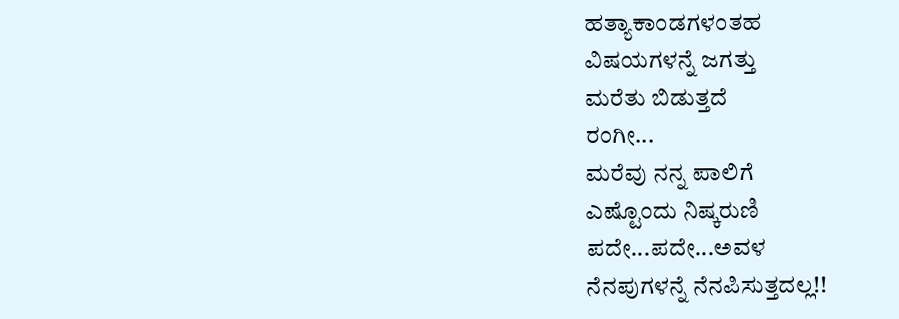ಹತ್ಯಾಕಾಂಡಗಳಂತಹ
ವಿಷಯಗಳನ್ನೆ ಜಗತ್ತು
ಮರೆತು ಬಿಡುತ್ತದೆ
ರಂಗೀ...
ಮರೆವು ನನ್ನ ಪಾಲಿಗೆ
ಎಷ್ಟೊಂದು ನಿಷ್ಕರುಣಿ
ಪದೇ...ಪದೇ...ಅವಳ
ನೆನಪುಗಳನ್ನೆ ನೆನಪಿಸುತ್ತದಲ್ಲ!!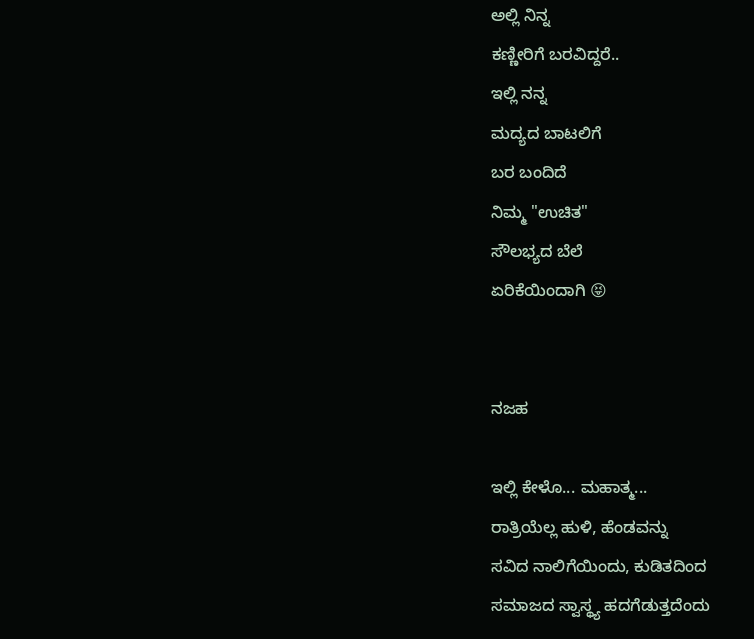ಅಲ್ಲಿ ನಿನ್ನ
ಕಣ್ಣೀರಿಗೆ ಬರವಿದ್ದರೆ..
ಇಲ್ಲಿ ನನ್ನ
ಮದ್ಯದ ಬಾಟಲಿಗೆ
ಬರ ಬಂದಿದೆ
ನಿಮ್ಮ "ಉಚಿತ"
ಸೌಲಭ್ಯದ ಬೆಲೆ
ಏರಿಕೆಯಿಂದಾಗಿ 😝


ನಜಹ

ಇಲ್ಲಿ ಕೇಳೊ... ಮಹಾತ್ಮ...
ರಾತ್ರಿಯೆಲ್ಲ ಹುಳಿ, ಹೆಂಡವನ್ನು
ಸವಿದ ನಾಲಿಗೆಯಿಂದು, ಕುಡಿತದಿಂದ
ಸಮಾಜದ ಸ್ವಾಸ್ಥ್ಯ ಹದಗೆಡುತ್ತದೆಂದು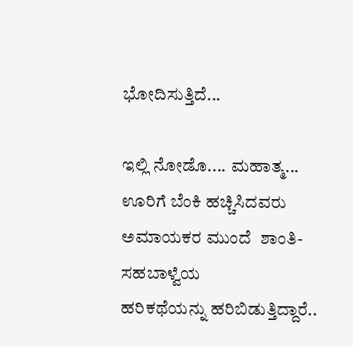ಭೋದಿಸುತ್ತಿದೆ...

ಇಲ್ಲಿ ನೋಡೊ.... ಮಹಾತ್ಮ...
ಊರಿಗೆ ಬೆಂಕಿ ಹಚ್ಚಿಸಿದವರು
ಅಮಾಯಕರ ಮುಂದೆ  ಶಾಂತಿ-ಸಹಬಾಳ್ವೆಯ
ಹರಿಕಥೆಯನ್ನು ಹರಿಬಿಡುತ್ತಿದ್ದಾರೆ..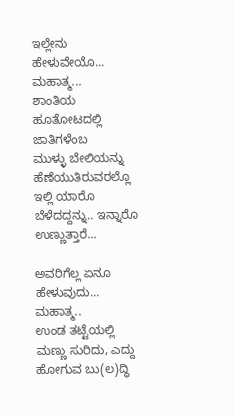ಇಲ್ಲೇನು ಹೇಳುವೇಯೊ... ಮಹಾತ್ಮ...
ಶಾಂತಿಯ ಹೂತೋಟದಲ್ಲಿ ಜಾತಿಗಳೆಂಬ
ಮುಳ್ಳು ಬೇಲಿಯನ್ನು ಹೆಣೆಯುತಿರುವರಲ್ಲೊ
ಇಲ್ಲಿ ಯಾರೊ ಬೆಳೆದದ್ದನ್ನು.. ಇನ್ನಾರೊ
ಉಣ್ಣುತ್ತಾರೆ...

ಅವರಿಗೆಲ್ಲ ಏನೂ ಹೇಳುವುದು... ಮಹಾತ್ಮ..
ಉಂಡ ತಟ್ಟೆಯಲ್ಲಿ ಮಣ್ಣು ಸುರಿದು, ಎದ್ದು
ಹೋಗುವ ಬು(ಲ)ದ್ಧಿ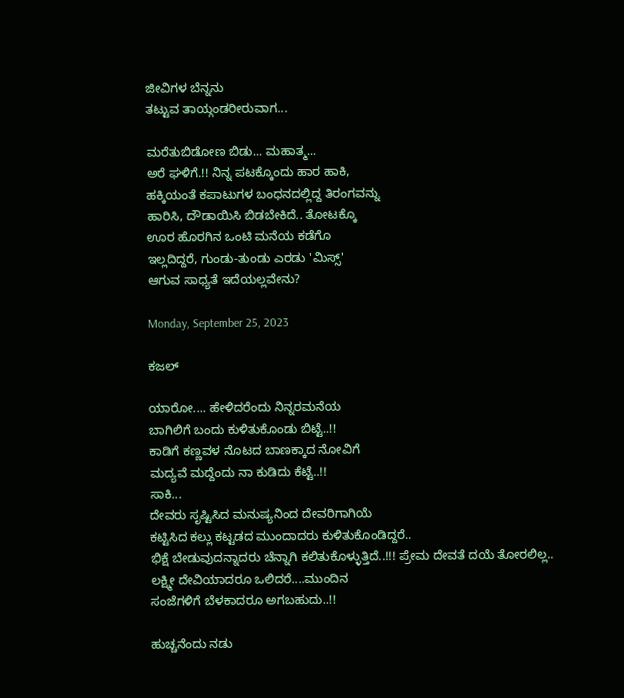ಜೀವಿಗಳ ಬೆನ್ನನು
ತಟ್ಟುವ ತಾಯ್ಗಂಡರೀರುವಾಗ...

ಮರೆತುಬಿಡೋಣ ಬಿಡು... ಮಹಾತ್ಮ...
ಅರೆ ಘಳಿಗೆ.!! ನಿನ್ನ ಪಟಕ್ಕೊಂದು ಹಾರ ಹಾಕಿ,
ಹಕ್ಕಿಯಂತೆ ಕಪಾಟುಗಳ ಬಂಧನದಲ್ಲಿದ್ದ ತಿರಂಗವನ್ನು
ಹಾರಿಸಿ, ದೌಡಾಯಿಸಿ ಬಿಡಬೇಕಿದೆ.. ತೋಟಕ್ಕೊ
ಊರ ಹೊರಗಿನ ಒಂಟಿ ಮನೆಯ ಕಡೆಗೊ
ಇಲ್ಲದಿದ್ದರೆ, ಗುಂಡು-ತುಂಡು ಎರಡು 'ಮಿಸ್ಸ್'
ಆಗುವ ಸಾಧ್ಯತೆ ಇದೆಯಲ್ಲವೇನು?

Monday, September 25, 2023

ಕಜಲ್

ಯಾರೋ.... ಹೇಳಿದರೆಂದು ನಿನ್ನರಮನೆಯ
ಬಾಗಿಲಿಗೆ ಬಂದು ಕುಳಿತುಕೊಂಡು ಬಿಟ್ಟೆ..!!
ಕಾಡಿಗೆ ಕಣ್ಣವಳ ನೊಟದ ಬಾಣಕ್ಕಾದ ನೋವಿಗೆ
ಮದ್ಯವೆ ಮದ್ದೆಂದು ನಾ ಕುಡಿದು ಕೆಟ್ಟೆ..!!
ಸಾಕಿ...
ದೇವರು ಸೃಷ್ಟಿಸಿದ ಮನುಷ್ಯನಿಂದ ದೇವರಿಗಾಗಿಯೆ
ಕಟ್ಟಿಸಿದ ಕಲ್ಲು ಕಟ್ಟಡದ ಮುಂದಾದರು ಕುಳಿತುಕೊಂಡಿದ್ದರೆ..
ಭಿಕ್ಷೆ ಬೇಡುವುದನ್ನಾದರು ಚೆನ್ನಾಗಿ ಕಲಿತುಕೊಳ್ಳುತ್ತಿದೆ..!!! ಪ್ರೇಮ ದೇವತೆ ದಯೆ ತೋರಲಿಲ್ಲ..
ಲಕ್ಷ್ಮೀ ದೇವಿಯಾದರೂ ಒಲಿದರೆ....ಮುಂದಿನ
ಸಂಜೆಗಳಿಗೆ ಬೆಳಕಾದರೂ ಅಗಬಹುದು..!!

ಹುಚ್ಚನೆಂದು ನಡು‌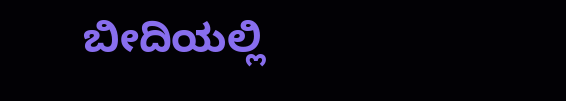ಬೀದಿಯಲ್ಲಿ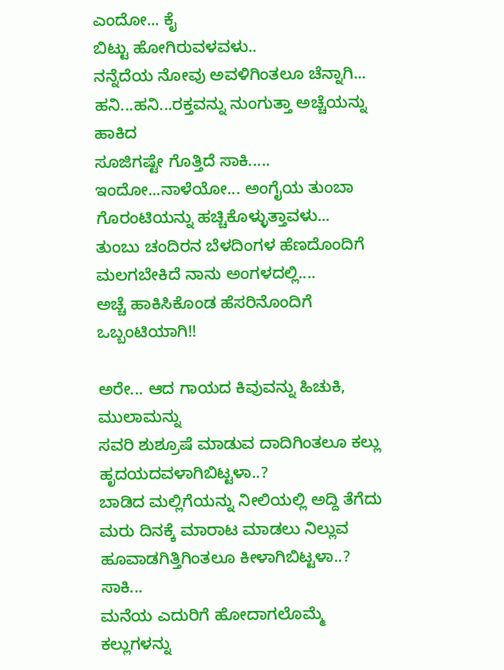ಎಂದೋ... ಕೈ
ಬಿಟ್ಟು ಹೋಗಿರುವಳವಳು..
ನನ್ನೆದೆಯ ನೋವು ಅವಳಿಗಿಂತಲೂ ಚೆನ್ನಾಗಿ...
ಹನಿ...ಹನಿ...ರಕ್ತವನ್ನು ನುಂಗುತ್ತಾ ಅಚ್ಚೆಯನ್ನು ಹಾಕಿದ
ಸೂಜಿಗಷ್ಟೇ ಗೊತ್ತಿದೆ ಸಾಕಿ.....
ಇಂದೋ...ನಾಳೆಯೋ... ಅಂಗೈಯ ತುಂಬಾ
ಗೊರಂಟಿಯನ್ನು ಹಚ್ಚಿಕೊಳ್ಳುತ್ತಾವಳು...
ತುಂಬು ಚಂದಿರನ ಬೆಳದಿಂಗಳ ಹೆಣದೊಂದಿಗೆ
ಮಲಗಬೇಕಿದೆ ನಾನು ಅಂಗಳದಲ್ಲಿ....
ಅಚ್ಚೆ ಹಾಕಿಸಿಕೊಂಡ ಹೆಸರಿನೊಂದಿಗೆ ಒಬ್ಬಂಟಿಯಾಗಿ!!

ಅರೇ... ಆದ ಗಾಯದ ಕಿವುವನ್ನು ಹಿಚುಕಿ, ಮುಲಾಮನ್ನು
ಸವರಿ ಶುಶ್ರೂಷೆ ಮಾಡುವ ದಾದಿಗಿಂತಲೂ ಕಲ್ಲು
ಹೃದಯದವಳಾಗಿಬಿಟ್ಟಳಾ..?
ಬಾಡಿದ ಮಲ್ಲಿಗೆಯನ್ನು ನೀಲಿಯಲ್ಲಿ ಅದ್ದಿ ತೆಗೆದು
ಮರು ದಿನಕ್ಕೆ ಮಾರಾಟ ಮಾಡಲು ನಿಲ್ಲುವ ಹೂವಾಡಗಿತ್ತಿಗಿಂತಲೂ ಕೀಳಾಗಿಬಿಟ್ಟಳಾ..?
ಸಾಕಿ...
ಮನೆಯ ಎದುರಿಗೆ ಹೋದಾಗಲೊಮ್ಮೆ ಕಲ್ಲುಗಳನ್ನು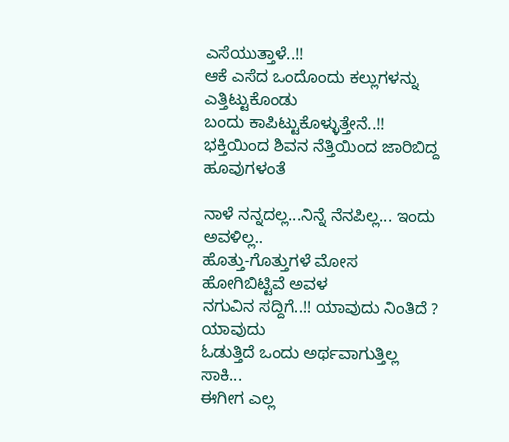ಎಸೆಯುತ್ತಾಳೆ..!!
ಆಕೆ ಎಸೆದ ಒಂದೊಂದು ಕಲ್ಲುಗಳನ್ನು ಎತ್ತಿಟ್ಟುಕೊಂಡು
ಬಂದು ಕಾಪಿಟ್ಟುಕೊಳ್ಳುತ್ತೇನೆ..!!
ಭಕ್ತಿಯಿಂದ ಶಿವನ ನೆತ್ತಿಯಿಂದ ಜಾರಿಬಿದ್ದ ಹೂವುಗಳಂತೆ

ನಾಳೆ ನನ್ನದಲ್ಲ...ನಿನ್ನೆ ನೆನಪಿಲ್ಲ... ಇಂದು ಅವಳಿಲ್ಲ..
ಹೊತ್ತು-ಗೊತ್ತುಗಳೆ ಮೋಸ ಹೋಗಿಬಿಟ್ಟಿವೆ ಅವಳ
ನಗುವಿನ ಸದ್ದಿಗೆ..!! ಯಾವುದು ನಿಂತಿದೆ ? ಯಾವುದು
ಓಡುತ್ತಿದೆ ಒಂದು ಅರ್ಥವಾಗುತ್ತಿಲ್ಲ
ಸಾಕಿ...
ಈಗೀಗ ಎಲ್ಲ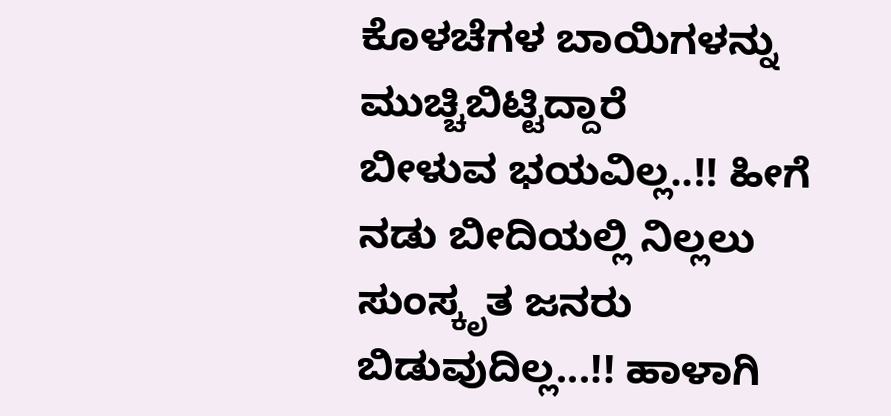ಕೊಳಚೆಗಳ ಬಾಯಿಗಳನ್ನು ಮುಚ್ಚಿಬಿಟ್ಟಿದ್ದಾರೆ
ಬೀಳುವ ಭಯವಿಲ್ಲ..!! ಹೀಗೆ ನಡು ಬೀದಿಯಲ್ಲಿ ನಿಲ್ಲಲು
ಸುಂಸ್ಕೃತ ಜನರು ಬಿಡುವುದಿಲ್ಲ...!! ಹಾಳಾಗಿ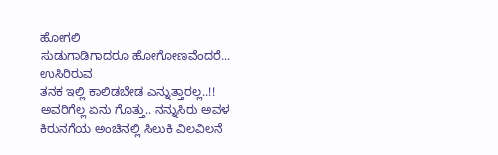ಹೋಗಲಿ
ಸುಡುಗಾಡಿಗಾದರೂ ಹೋಗೋಣವೆಂದರೆ... ಉಸಿರಿರುವ
ತನಕ ಇಲ್ಲಿ ಕಾಲಿಡಬೇಡ ಎನ್ನುತ್ತಾರಲ್ಲ..!!
ಅವರಿಗೆಲ್ಲ ಏನು ಗೊತ್ತು.. ನನ್ನುಸಿರು ಅವಳ ಕಿರುನಗೆಯ ಅಂಚಿನಲ್ಲಿ ಸಿಲುಕಿ ವಿಲವಿಲನೆ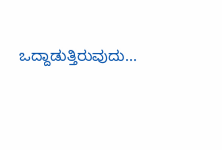ಒದ್ದಾಡುತ್ತಿರುವುದು...